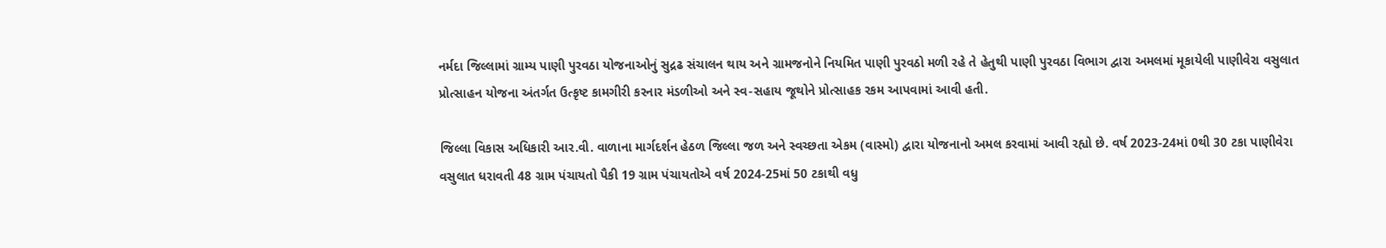નર્મદા જિલ્લામાં ગ્રામ્ય પાણી પુરવઠા યોજનાઓનું સુદ્રઢ સંચાલન થાય અને ગ્રામજનોને નિયમિત પાણી પુરવઠો મળી રહે તે હેતુથી પાણી પુરવઠા વિભાગ દ્વારા અમલમાં મૂકાયેલી પાણીવેરા વસુલાત પ્રોત્સાહન યોજના અંતર્ગત ઉત્કૃષ્ટ કામગીરી કરનાર મંડળીઓ અને સ્વ-સહાય જૂથોને પ્રોત્સાહક રકમ આપવામાં આવી હતી.

જિલ્લા વિકાસ અધિકારી આર.વી. વાળાના માર્ગદર્શન હેઠળ જિલ્લા જળ અને સ્વચ્છતા એકમ (વાસ્મો) દ્વારા યોજનાનો અમલ કરવામાં આવી રહ્યો છે. વર્ષ 2023-24માં 0થી 30 ટકા પાણીવેરા વસુલાત ધરાવતી 48 ગ્રામ પંચાયતો પૈકી 19 ગ્રામ પંચાયતોએ વર્ષ 2024-25માં 50 ટકાથી વધુ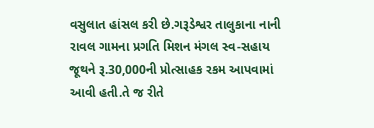વસુલાત હાંસલ કરી છે.ગરૂડેશ્વર તાલુકાના નાની રાવલ ગામના પ્રગતિ મિશન મંગલ સ્વ-સહાય જૂથને રૂ.30,000ની પ્રોત્સાહક રકમ આપવામાં આવી હતી.તે જ રીતે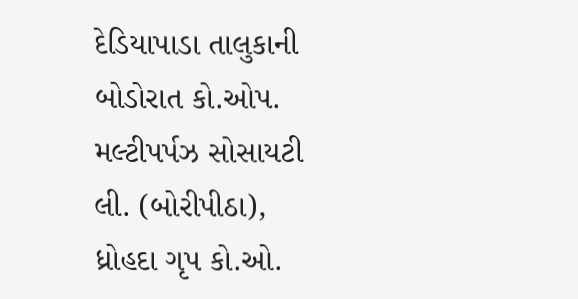દેડિયાપાડા તાલુકાની બોડોરાત કો.ઓપ. મલ્ટીપર્પઝ સોસાયટી લી. (બોરીપીઠા), ધ્રોહદા ગૃપ કો.ઓ.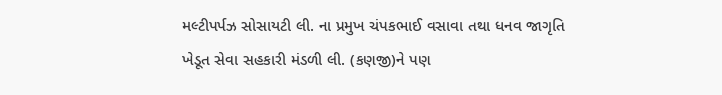મલ્ટીપર્પઝ સોસાયટી લી. ના પ્રમુખ ચંપકભાઈ વસાવા તથા ધનવ જાગૃતિ ખેડૂત સેવા સહકારી મંડળી લી. (કણજી)ને પણ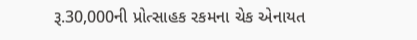રૂ.30,000ની પ્રોત્સાહક રકમના ચેક એનાયત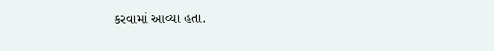કરવામાં આવ્યા હતા.